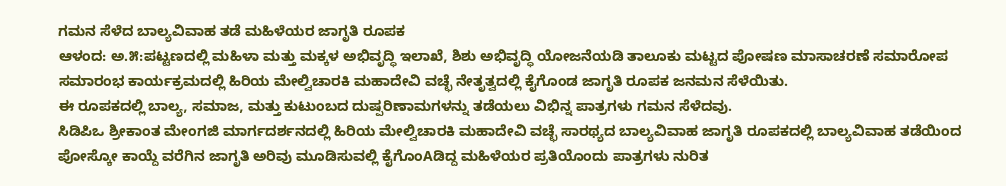ಗಮನ ಸೆಳೆದ ಬಾಲ್ಯವಿವಾಹ ತಡೆ ಮಹಿಳೆಯರ ಜಾಗೃತಿ ರೂಪಕ
ಆಳಂದ: ಅ.೫:ಪಟ್ಟಣದಲ್ಲಿ ಮಹಿಳಾ ಮತ್ತು ಮಕ್ಕಳ ಅಭಿವೃದ್ಧಿ ಇಲಾಖೆ, ಶಿಶು ಅಭಿವೃದ್ಧಿ ಯೋಜನೆಯಡಿ ತಾಲೂಕು ಮಟ್ಟದ ಪೋಷಣ ಮಾಸಾಚರಣೆ ಸಮಾರೋಪ ಸಮಾರಂಭ ಕಾರ್ಯಕ್ರಮದಲ್ಲಿ ಹಿರಿಯ ಮೇಲ್ವಿಚಾರಕಿ ಮಹಾದೇವಿ ವಚ್ಛೆ ನೇತೃತ್ವದಲ್ಲಿ ಕೈಗೊಂಡ ಜಾಗೃತಿ ರೂಪಕ ಜನಮನ ಸೆಳೆಯಿತು.
ಈ ರೂಪಕದಲ್ಲಿ ಬಾಲ್ಯ, ಸಮಾಜ, ಮತ್ತು ಕುಟುಂಬದ ದುಷ್ಪರಿಣಾಮಗಳನ್ನು ತಡೆಯಲು ವಿಭಿನ್ನ ಪಾತ್ರಗಳು ಗಮನ ಸೆಳೆದವು.
ಸಿಡಿಪಿಒ ಶ್ರೀಕಾಂತ ಮೇಂಗಜಿ ಮಾರ್ಗದರ್ಶನದಲ್ಲಿ ಹಿರಿಯ ಮೇಲ್ವಿಚಾರಕಿ ಮಹಾದೇವಿ ವಚ್ಛೆ ಸಾರಥ್ಯದ ಬಾಲ್ಯವಿವಾಹ ಜಾಗೃತಿ ರೂಪಕದಲ್ಲಿ ಬಾಲ್ಯವಿವಾಹ ತಡೆಯಿಂದ ಪೋಸ್ಕೋ ಕಾಯ್ದೆ ವರೆಗಿನ ಜಾಗೃತಿ ಅರಿವು ಮೂಡಿಸುವಲ್ಲಿ ಕೈಗೊಂAಡಿದ್ದ ಮಹಿಳೆಯರ ಪ್ರತಿಯೊಂದು ಪಾತ್ರಗಳು ನುರಿತ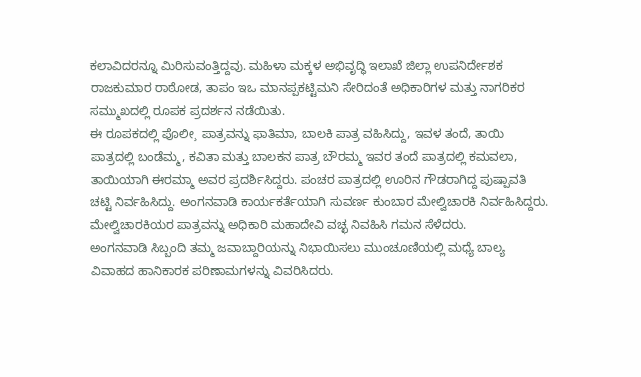ಕಲಾವಿದರನ್ನೂ ಮಿರಿಸುವಂತ್ತಿದ್ದವು. ಮಹಿಳಾ ಮಕ್ಕಳ ಅಭಿವೃದ್ಧಿ ಇಲಾಖೆ ಜಿಲ್ಲಾ ಉಪನಿರ್ದೇಶಕ ರಾಜಕುಮಾರ ರಾಠೋಡ, ತಾಪಂ ಇಒ ಮಾನಪ್ಪಕಟ್ಟಿಮನಿ ಸೇರಿದಂತೆ ಅಧಿಕಾರಿಗಳ ಮತ್ತು ನಾಗರಿಕರ ಸಮ್ಮುಖದಲ್ಲಿ ರೂಪಕ ಪ್ರದರ್ಶನ ನಡೆಯಿತು.
ಈ ರೂಪಕದಲ್ಲಿ ಪೊಲೀ¸ ಪಾತ್ರವನ್ನು ಫಾತಿಮಾ, ಬಾಲಕಿ ಪಾತ್ರ ವಹಿಸಿದ್ದು, ಇವಳ ತಂದೆ, ತಾಯಿ ಪಾತ್ರದಲ್ಲಿ ಬಂಡೆಮ್ಮ, ಕವಿತಾ ಮತ್ತು ಬಾಲಕನ ಪಾತ್ರ ಬೌರಮ್ಮ ಇವರ ತಂದೆ ಪಾತ್ರದಲ್ಲಿ ಕಮವಲಾ, ತಾಯಿಯಾಗಿ ಈರಮ್ಮಾ ಅವರ ಪ್ರದರ್ಶಿಸಿದ್ದರು. ಪಂಚರ ಪಾತ್ರದಲ್ಲಿ ಊರಿನ ಗೌಡರಾಗಿದ್ದ ಪುಷ್ಪಾವತಿ ಚಟ್ಟಿ ನಿರ್ವಹಿಸಿದ್ದು. ಅಂಗನವಾಡಿ ಕಾರ್ಯಕರ್ತೆಯಾಗಿ ಸುವರ್ಣ ಕುಂಬಾರ ಮೇಲ್ವಿಚಾರಕಿ ನಿರ್ವಹಿಸಿದ್ದರು. ಮೇಲ್ವಿಚಾರಕಿಯರ ಪಾತ್ರವನ್ನು ಅಧಿಕಾರಿ ಮಹಾದೇವಿ ವಚ್ಛ ನಿವಹಿಸಿ ಗಮನ ಸೆಳೆದರು.
ಅಂಗನವಾಡಿ ಸಿಬ್ಬಂದಿ ತಮ್ಮ ಜವಾಬ್ದಾರಿಯನ್ನು ನಿಭಾಯಿಸಲು ಮುಂಚೂಣಿಯಲ್ಲಿ ಮಧ್ಯೆ ಬಾಲ್ಯ ವಿವಾಹದ ಹಾನಿಕಾರಕ ಪರಿಣಾಮಗಳನ್ನು ವಿವರಿಸಿದರು.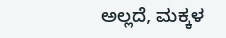ಅಲ್ಲದೆ, ಮಕ್ಕಳ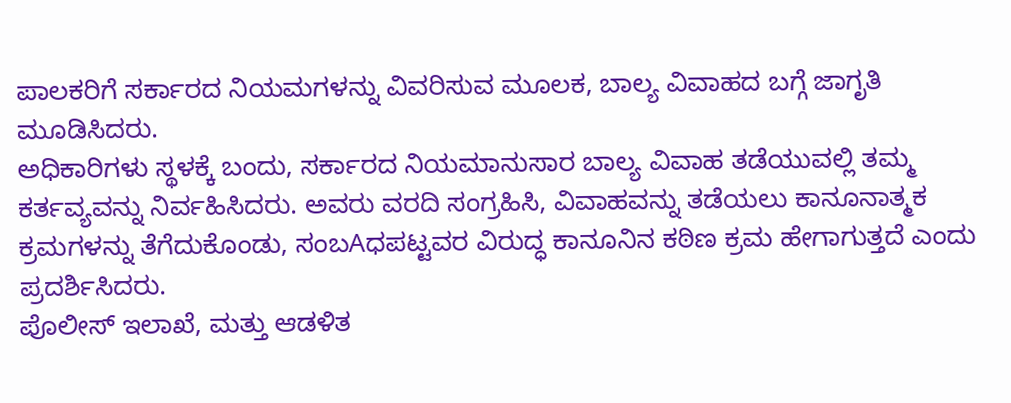ಪಾಲಕರಿಗೆ ಸರ್ಕಾರದ ನಿಯಮಗಳನ್ನು ವಿವರಿಸುವ ಮೂಲಕ, ಬಾಲ್ಯ ವಿವಾಹದ ಬಗ್ಗೆ ಜಾಗೃತಿ ಮೂಡಿಸಿದರು.
ಅಧಿಕಾರಿಗಳು ಸ್ಥಳಕ್ಕೆ ಬಂದು, ಸರ್ಕಾರದ ನಿಯಮಾನುಸಾರ ಬಾಲ್ಯ ವಿವಾಹ ತಡೆಯುವಲ್ಲಿ ತಮ್ಮ ಕರ್ತವ್ಯವನ್ನು ನಿರ್ವಹಿಸಿದರು. ಅವರು ವರದಿ ಸಂಗ್ರಹಿಸಿ, ವಿವಾಹವನ್ನು ತಡೆಯಲು ಕಾನೂನಾತ್ಮಕ ಕ್ರಮಗಳನ್ನು ತೆಗೆದುಕೊಂಡು, ಸಂಬAಧಪಟ್ಟವರ ವಿರುದ್ಧ ಕಾನೂನಿನ ಕಠಿಣ ಕ್ರಮ ಹೇಗಾಗುತ್ತದೆ ಎಂದು ಪ್ರದರ್ಶಿಸಿದರು.
ಪೊಲೀಸ್ ಇಲಾಖೆ, ಮತ್ತು ಆಡಳಿತ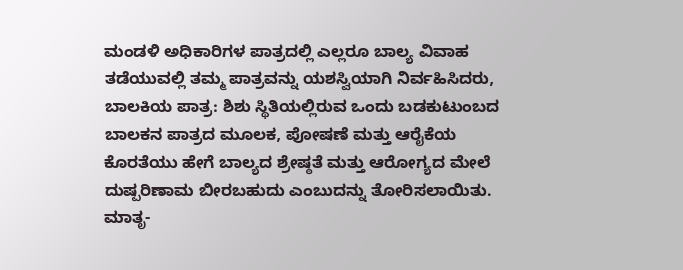ಮಂಡಳಿ ಅಧಿಕಾರಿಗಳ ಪಾತ್ರದಲ್ಲಿ ಎಲ್ಲರೂ ಬಾಲ್ಯ ವಿವಾಹ ತಡೆಯುವಲ್ಲಿ ತಮ್ಮ ಪಾತ್ರವನ್ನು ಯಶಸ್ವಿಯಾಗಿ ನಿರ್ವಹಿಸಿದರು,
ಬಾಲಕಿಯ ಪಾತ್ರ: ಶಿಶು ಸ್ಥಿತಿಯಲ್ಲಿರುವ ಒಂದು ಬಡಕುಟುಂಬದ ಬಾಲಕನ ಪಾತ್ರದ ಮೂಲಕ, ಪೋಷಣೆ ಮತ್ತು ಆರೈಕೆಯ ಕೊರತೆಯು ಹೇಗೆ ಬಾಲ್ಯದ ಶ್ರೇಷ್ಠತೆ ಮತ್ತು ಆರೋಗ್ಯದ ಮೇಲೆ ದುಷ್ಪರಿಣಾಮ ಬೀರಬಹುದು ಎಂಬುದನ್ನು ತೋರಿಸಲಾಯಿತು.
ಮಾತೃ-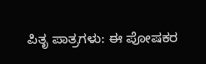ಪಿತೃ ಪಾತ್ರಗಳು: ಈ ಪೋಷಕರ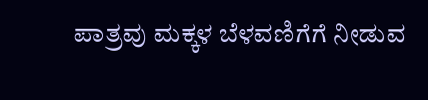ಪಾತ್ರವು ಮಕ್ಕಳ ಬೆಳವಣಿಗೆಗೆ ನೀಡುವ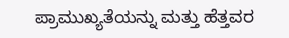ಪ್ರಾಮುಖ್ಯತೆಯನ್ನು ಮತ್ತು ಹೆತ್ತವರ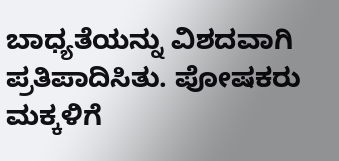ಬಾಧ್ಯತೆಯನ್ನು ವಿಶದವಾಗಿ ಪ್ರತಿಪಾದಿಸಿತು. ಪೋಷಕರು ಮಕ್ಕಳಿಗೆ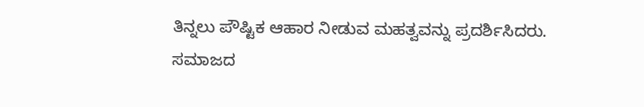ತಿನ್ನಲು ಪೌಷ್ಟಿಕ ಆಹಾರ ನೀಡುವ ಮಹತ್ವವನ್ನು ಪ್ರದರ್ಶಿಸಿದರು.
ಸಮಾಜದ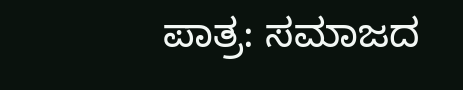ಪಾತ್ರ: ಸಮಾಜದ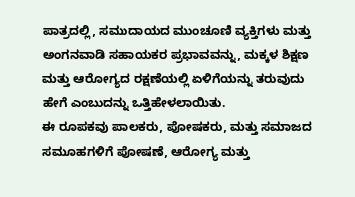ಪಾತ್ರದಲ್ಲಿ, ಸಮುದಾಯದ ಮುಂಚೂಣಿ ವ್ಯಕ್ತಿಗಳು ಮತ್ತು ಅಂಗನವಾಡಿ ಸಹಾಯಕರ ಪ್ರಭಾವವನ್ನು, ಮಕ್ಕಳ ಶಿಕ್ಷಣ ಮತ್ತು ಆರೋಗ್ಯದ ರಕ್ಷಣೆಯಲ್ಲಿ ಏಳಿಗೆಯನ್ನು ತರುವುದು ಹೇಗೆ ಎಂಬುದನ್ನು ಒತ್ತಿಹೇಳಲಾಯಿತು.
ಈ ರೂಪಕವು ಪಾಲಕರು, ಪೋಷಕರು, ಮತ್ತು ಸಮಾಜದ ಸಮೂಹಗಳಿಗೆ ಪೋಷಣೆ, ಆರೋಗ್ಯ ಮತ್ತು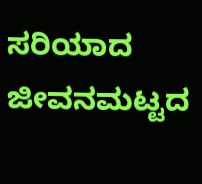ಸರಿಯಾದ ಜೀವನಮಟ್ಟದ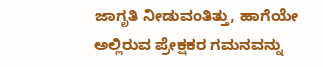ಜಾಗೃತಿ ನೀಡುವಂತಿತ್ತು, ಹಾಗೆಯೇ ಅಲ್ಲಿರುವ ಪ್ರೇಕ್ಷಕರ ಗಮನವನ್ನು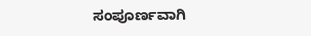ಸಂಪೂರ್ಣವಾಗಿ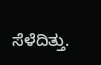ಸೆಳೆದಿತ್ತು.